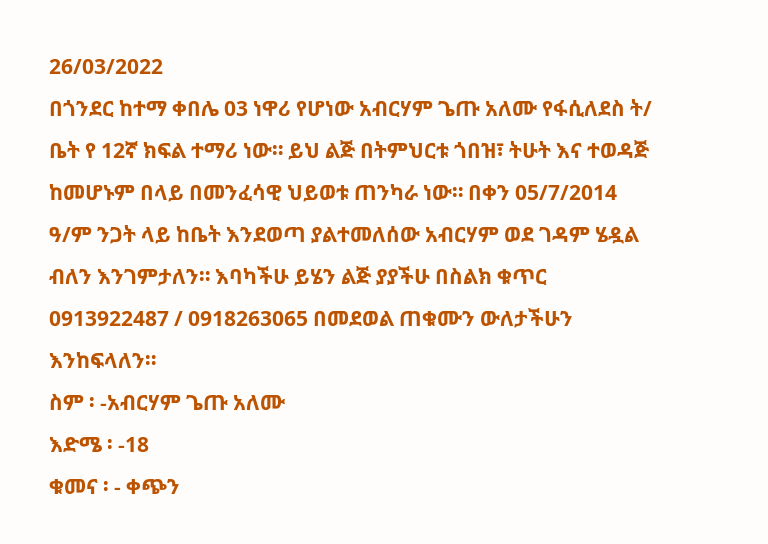26/03/2022
በጎንደር ከተማ ቀበሌ 03 ነዋሪ የሆነው አብርሃም ጌጡ አለሙ የፋሲለደስ ት/ ቤት የ 12ኛ ክፍል ተማሪ ነው። ይህ ልጅ በትምህርቱ ጎበዝ፣ ትሁት እና ተወዳጅ ከመሆኑም በላይ በመንፈሳዊ ህይወቱ ጠንካራ ነው። በቀን 05/7/2014 ዓ/ም ንጋት ላይ ከቤት እንደወጣ ያልተመለሰው አብርሃም ወደ ገዳም ሄዷል ብለን እንገምታለን። እባካችሁ ይሄን ልጅ ያያችሁ በስልክ ቁጥር 0913922487 / 0918263065 በመደወል ጠቁሙን ውለታችሁን እንከፍላለን።
ስም ፡ -አብርሃም ጌጡ አለሙ
እድሜ ፡ -18
ቁመና ፡ - ቀጭን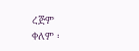ረጅም
ቀለም ፡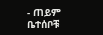- ጠይም
ቤተሰቦቹ